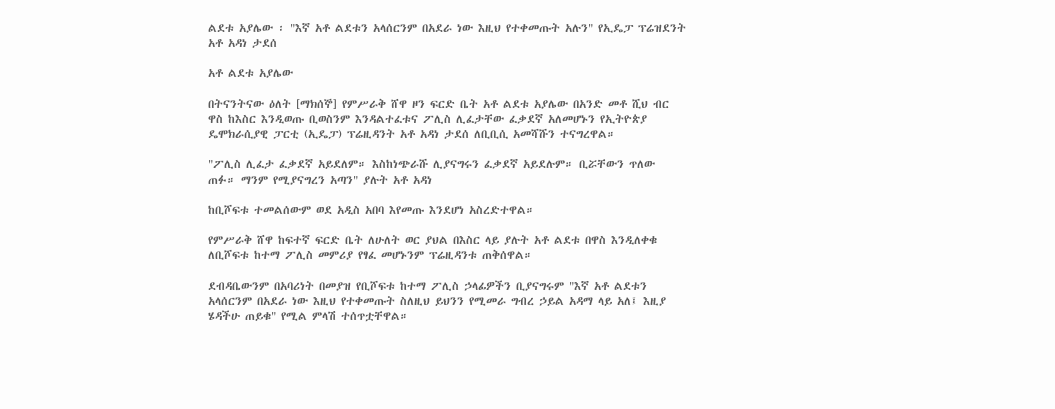ልደቱ አያሌው ፡ "እኛ አቶ ልደቱን አላሰርንም በአደራ ነው እዚህ የተቀመጡት አሉን" የኢዴፓ ፕሬዝደንት አቶ አዳነ ታደሰ

አቶ ልደቱ አያሌው

በትናንትናው ዕለት [ማክሰኞ] የምሥራቅ ሸዋ ዞን ፍርድ ቤት አቶ ልደቱ አያሌው በአንድ መቶ ሺህ ብር ዋስ ከእስር እንዲወጡ ቢወስንም እንዳልተፈቱና ፖሊስ ሊፈታቸው ፈቃደኛ አለመሆኑን የኢትዮጵያ ዴሞክራሲያዊ ፓርቲ (ኢዴፓ) ፕሬዚዳንት አቶ አዳነ ታደሰ ለቢቢሲ አመሻሹን ተናግረዋል።

"ፖሊስ ሊፈታ ፈቃደኛ አይደለም። እስከነጭራሹ ሊያናግሩን ፈቃደኛ አይደሉም። ቢሯቸውን ጥለው ጠፉ። ማንም የሚያናግረን አጣን" ያሉት አቶ አዳነ

ከቢሾፍቱ ተመልሰውም ወደ አዲስ አበባ እየመጡ እንደሆነ አስረድተዋል።

የምሥራቅ ሸዋ ከፍተኛ ፍርድ ቤት ለሁለት ወር ያህል በእስር ላይ ያሉት አቶ ልደቱ በዋስ እንዲለቀቁ ለቢሾፍቱ ከተማ ፖሊስ መምሪያ የፃፈ መሆኑንም ፕሬዚዳንቱ ጠቅሰዋል።

ደብዳቤውንም በአባሪነት በመያዝ የቢሾፍቱ ከተማ ፖሊስ ኃላፊዎችን ቢያናግሩም "እኛ አቶ ልደቱን አላሰርንም በአደራ ነው እዚህ የተቀመጡት ስለዚህ ይህንን የሚመራ ግብረ ኃይል አዳማ ላይ አለ፤ እዚያ ሄዳችሁ ጠይቁ" የሚል ምላሽ ተሰጥቷቸዋል።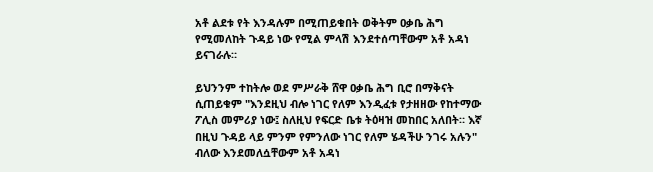አቶ ልደቱ የት እንዳሉም በሚጠይቁበት ወቅትም ዐቃቤ ሕግ የሚመለከት ጉዳይ ነው የሚል ምላሽ እንደተሰጣቸውም አቶ አዳነ ይናገራሉ።

ይህንንም ተከትሎ ወደ ምሥራቅ ሸዋ ዐቃቤ ሕግ ቢሮ በማቅናት ሲጠይቁም "እንደዚህ ብሎ ነገር የለም እንዲፈቱ የታዘዘው የከተማው ፖሊስ መምሪያ ነው፤ ስለዚህ የፍርድ ቤቱ ትዕዛዝ መከበር አለበት። እኛ በዚህ ጉዳይ ላይ ምንም የምንለው ነገር የለም ሄዳችሁ ንገሩ አሉን" ብለው እንደመለሷቸውም አቶ አዳነ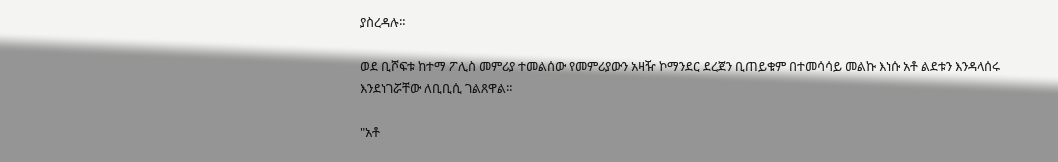ያስረዳሉ።

ወደ ቢሾፍቱ ከተማ ፖሊስ መምሪያ ተመልሰው የመምሪያውን አዛዥ ኮማንደር ደረጀን ቢጠይቁም በተመሳሳይ መልኩ እነሱ አቶ ልደቱን እንዳላሰሩ እንደነገሯቸው ለቢቢሲ ገልጸዋል።

"አቶ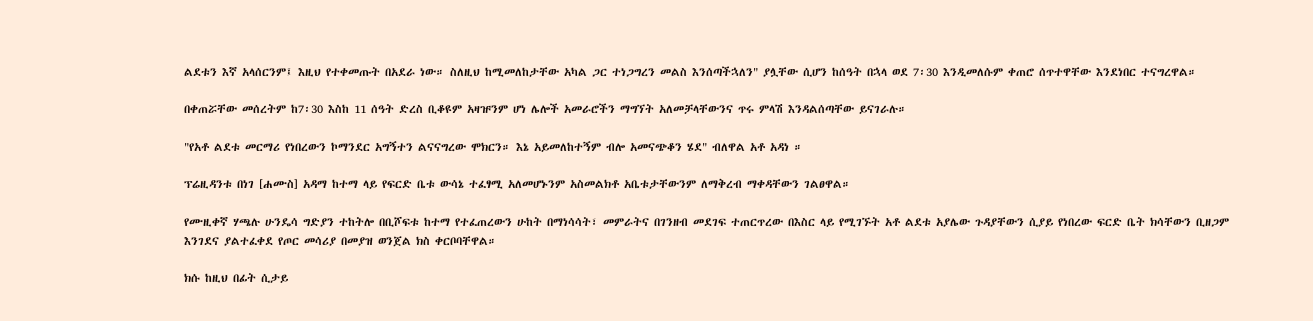ልደቱን እኛ አላሰርንም፤ እዚህ የተቀመጡት በአደራ ነው። ስለዚህ ከሚመለከታቸው አካል ጋር ተነጋግረን መልስ እንሰጣችኋለን" ያሏቸው ሲሆን ከሰዓት በኋላ ወደ 7፡30 እንዲመለሱም ቀጠሮ ሰጥተዋቸው እንደነበር ተናግረዋል።

በቀጠሯቸው መሰረትም ከ7፡30 እስከ 11 ሰዓት ድረስ ቢቆዩም አዛዡንም ሆነ ሌሎች አመራሮችን ማግኘት አለመቻላቸውንና ጥሩ ምላሽ እንዳልሰጣቸው ይናገራሉ።

"የአቶ ልደቱ መርማሪ የነበረውን ኮማንደር አግኝተን ልናናግረው ሞክርን። እኔ አይመለከተኝም ብሎ አመናጭቆን ሄደ" ብለዋል አቶ አዳነ ።

ፕሬዚዳንቱ በነገ [ሐሙስ] አዳማ ከተማ ላይ የፍርድ ቤቱ ውሳኔ ተፈፃሚ አለመሆኑንም አስመልክቶ አቤቱታቸውንም ለማቅረብ ማቀዳቸውን ገልፀዋል።

የሙዚቀኛ ሃጫሉ ሁንዴሳ ግድያን ተከትሎ በቢሾፍቱ ከተማ የተፈጠረውን ሁከት በማነሳሳት፣ መምራትና በገንዘብ መደገፍ ተጠርጥረው በእስር ላይ የሚገኙት አቶ ልደቱ አያሌው ጉዳያቸውን ሲያይ የነበረው ፍርድ ቤት ክሳቸውን ቢዘጋም እንገደና ያልተፈቀደ የጦር መሳሪያ በመያዝ ወንጀል ክስ ቀርቦባቸዋል።

ክሱ ከዚህ በፊት ሲታይ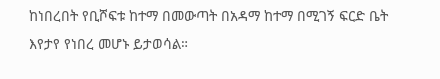ከነበረበት የቢሾፍቱ ከተማ በመውጣት በአዳማ ከተማ በሚገኝ ፍርድ ቤት እየታየ የነበረ መሆኑ ይታወሳል።